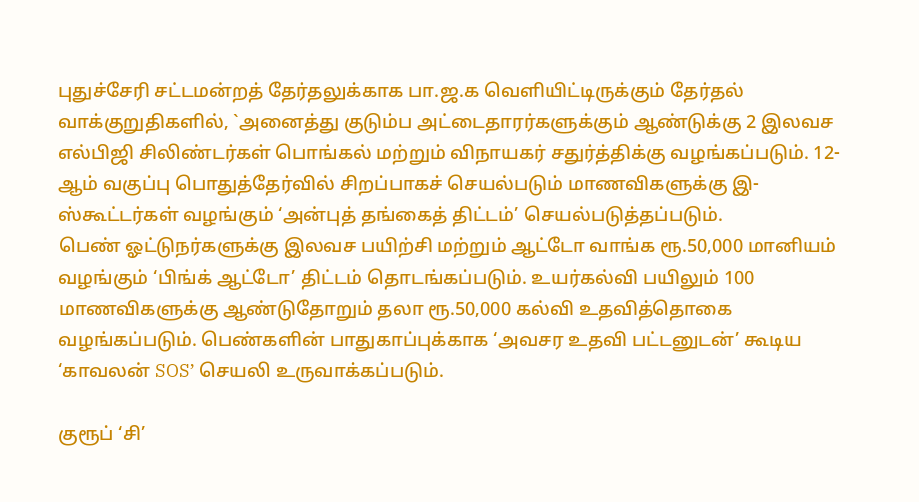புதுச்சேரி சட்டமன்றத் தேர்தலுக்காக பா.ஜ.க வெளியிட்டிருக்கும் தேர்தல் வாக்குறுதிகளில், `அனைத்து குடும்ப அட்டைதாரர்களுக்கும் ஆண்டுக்கு 2 இலவச எல்பிஜி சிலிண்டர்கள் பொங்கல் மற்றும் விநாயகர் சதுர்த்திக்கு வழங்கப்படும். 12-ஆம் வகுப்பு பொதுத்தேர்வில் சிறப்பாகச் செயல்படும் மாணவிகளுக்கு இ-ஸ்கூட்டர்கள் வழங்கும் ‘அன்புத் தங்கைத் திட்டம்’ செயல்படுத்தப்படும்.
பெண் ஓட்டுநர்களுக்கு இலவச பயிற்சி மற்றும் ஆட்டோ வாங்க ரூ.50,000 மானியம் வழங்கும் ‘பிங்க் ஆட்டோ’ திட்டம் தொடங்கப்படும். உயர்கல்வி பயிலும் 100 மாணவிகளுக்கு ஆண்டுதோறும் தலா ரூ.50,000 கல்வி உதவித்தொகை வழங்கப்படும். பெண்களின் பாதுகாப்புக்காக ‘அவசர உதவி பட்டனுடன்’ கூடிய ‘காவலன் SOS’ செயலி உருவாக்கப்படும்.

குரூப் ‘சி’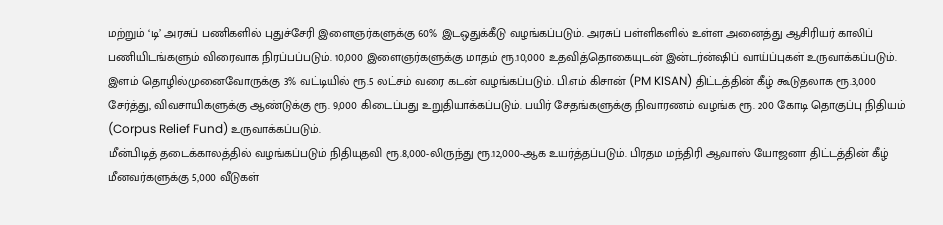மற்றும் ‘டி’ அரசுப் பணிகளில் புதுச்சேரி இளைஞர்களுக்கு 60% இடஒதுக்கீடு வழங்கப்படும். அரசுப் பள்ளிகளில் உள்ள அனைத்து ஆசிரியர் காலிப் பணியிடங்களும் விரைவாக நிரப்பப்படும். 10,000 இளைஞர்களுக்கு மாதம் ரூ.10,000 உதவித்தொகையுடன் இன்டர்ன்ஷிப் வாய்ப்புகள் உருவாக்கப்படும்.
இளம் தொழில்முனைவோருக்கு 3% வட்டியில் ரூ.5 லட்சம் வரை கடன் வழங்கப்படும். பி.எம் கிசான் (PM KISAN) திட்டத்தின் கீழ் கூடுதலாக ரூ.3,000 சேர்த்து, விவசாயிகளுக்கு ஆண்டுக்கு ரூ. 9,000 கிடைப்பது உறுதியாக்கப்படும். பயிர் சேதங்களுக்கு நிவாரணம் வழங்க ரூ. 200 கோடி தொகுப்பு நிதியம் (Corpus Relief Fund) உருவாக்கப்படும்.
மீன்பிடித் தடைக்காலத்தில் வழங்கப்படும் நிதியுதவி ரூ.8,000-லிருந்து ரூ.12,000-ஆக உயர்த்தப்படும். பிரதம மந்திரி ஆவாஸ் யோஜனா திட்டத்தின் கீழ் மீனவர்களுக்கு 5,000 வீடுகள்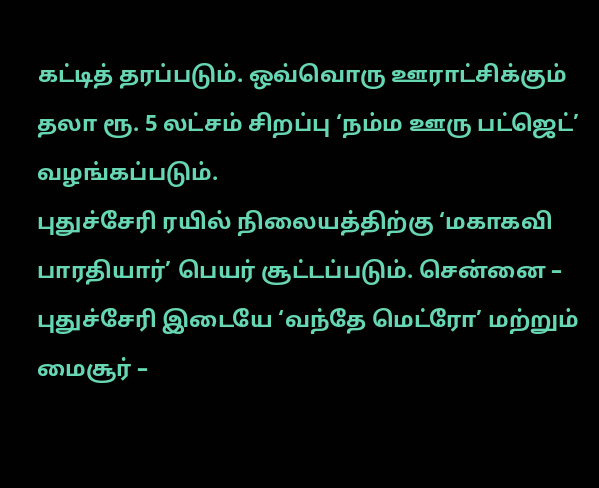கட்டித் தரப்படும். ஒவ்வொரு ஊராட்சிக்கும் தலா ரூ. 5 லட்சம் சிறப்பு ‘நம்ம ஊரு பட்ஜெட்’ வழங்கப்படும்.
புதுச்சேரி ரயில் நிலையத்திற்கு ‘மகாகவி பாரதியார்’ பெயர் சூட்டப்படும். சென்னை – புதுச்சேரி இடையே ‘வந்தே மெட்ரோ’ மற்றும் மைசூர் –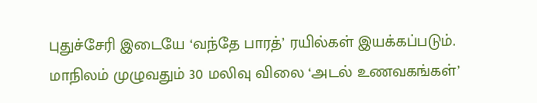புதுச்சேரி இடையே ‘வந்தே பாரத்’ ரயில்கள் இயக்கப்படும். மாநிலம் முழுவதும் 30 மலிவு விலை ‘அடல் உணவகங்கள்’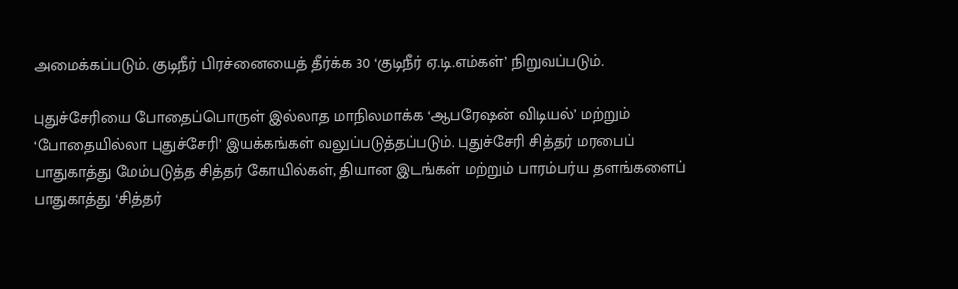அமைக்கப்படும். குடிநீர் பிரச்னையைத் தீர்க்க 30 ‘குடிநீர் ஏ.டி.எம்கள்’ நிறுவப்படும்.

புதுச்சேரியை போதைப்பொருள் இல்லாத மாநிலமாக்க ‘ஆபரேஷன் விடியல்’ மற்றும் ‘போதையில்லா புதுச்சேரி’ இயக்கங்கள் வலுப்படுத்தப்படும். புதுச்சேரி சித்தர் மரபைப் பாதுகாத்து மேம்படுத்த சித்தர் கோயில்கள், தியான இடங்கள் மற்றும் பாரம்பர்ய தளங்களைப் பாதுகாத்து ‘சித்தர்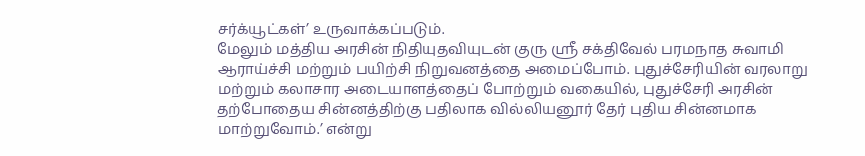சர்க்யூட்கள்’ உருவாக்கப்படும்.
மேலும் மத்திய அரசின் நிதியுதவியுடன் குரு ஸ்ரீ சக்திவேல் பரமநாத சுவாமி ஆராய்ச்சி மற்றும் பயிற்சி நிறுவனத்தை அமைப்போம். புதுச்சேரியின் வரலாறு மற்றும் கலாசார அடையாளத்தைப் போற்றும் வகையில், புதுச்சேரி அரசின் தற்போதைய சின்னத்திற்கு பதிலாக வில்லியனூர் தேர் புதிய சின்னமாக மாற்றுவோம்.’ என்று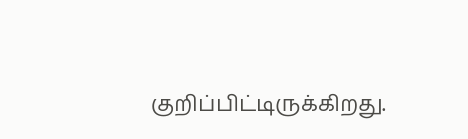குறிப்பிட்டிருக்கிறது.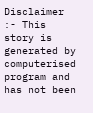Disclaimer :- This story is generated by computerised program and has not been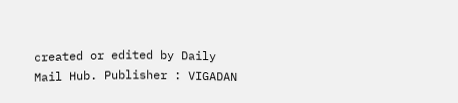created or edited by Daily Mail Hub. Publisher : VIGADAN